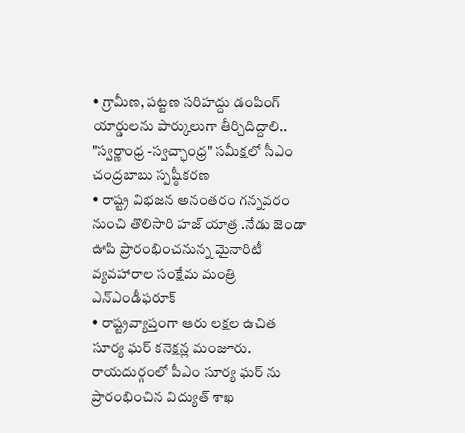• గ్రామీణ, పట్టణ సరిహద్దు డంపింగ్ యార్డులను పార్కులుగా తీర్చిదిద్దాలి.. "స్వర్ణాంధ్ర -స్వచ్ఛాంధ్ర" సమీక్షలో సీఎం చంద్రబాబు స్పష్ఠీకరణ
• రాష్ట్ర విభజన అనంతరం గన్నవరం నుంచి తొలిసారి హజ్ యాత్ర .నేడు జెండా ఊపి ప్రారంభించనున్న మైనారిటీ వ్యవహారాల సంక్షేమ మంత్రి ఎన్ఎండీఫరూక్
• రాష్ట్రవ్యాప్తంగా ఆరు లక్షల ఉచిత సూర్య ఘర్ కనెక్షన్ల మంజూరు. రాయదుర్గంలో పీఎం సూర్య ఘర్ ను ప్రారంభించిన విద్యుత్ శాఖ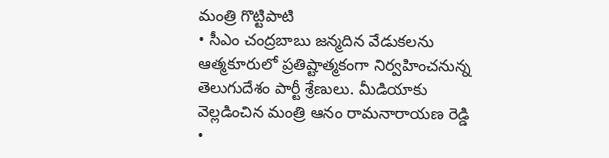మంత్రి గొట్టిపాటి
• సీఎం చంద్రబాబు జన్మదిన వేడుకలను ఆత్మకూరులో ప్రతిష్టాత్మకంగా నిర్వహించనున్న తెలుగుదేశం పార్టీ శ్రేణులు. మీడియాకు వెల్లడించిన మంత్రి ఆనం రామనారాయణ రెడ్డి
•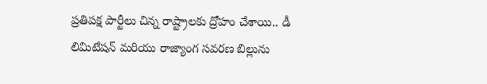ప్రతిపక్ష పార్టీలు చిన్న రాష్ట్రాలకు ద్రోహం చేశాయి.. డీ లిమిటేషన్ మరియు రాజ్యాంగ సవరణ బిల్లును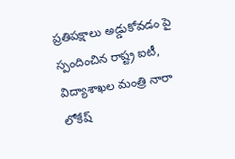ప్రతిపక్షాలు అడ్డుకోవడం పై స్పందించిన రాష్ట్ర ఐటీ, విద్యాశాఖల మంత్రి నారా లోకేష్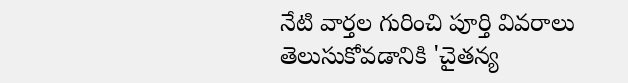నేటి వార్తల గురించి పూర్తి వివరాలు తెలుసుకోవడానికి 'చైతన్య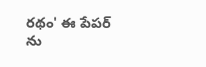రథం' ఈ పేపర్ ను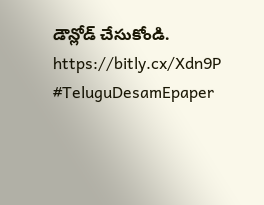డౌన్లోడ్ చేసుకోండి.
https://bitly.cx/Xdn9P
#TeluguDesamEpaper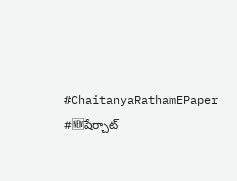#ChaitanyaRathamEPaper #🆕షేర్చాట్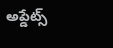అప్డేట్స్